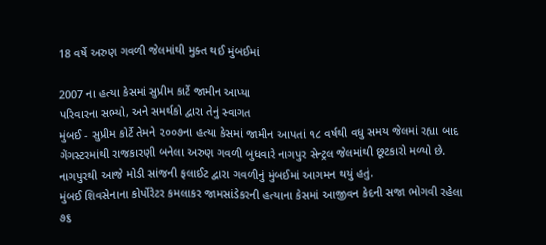18 વર્ષે અરુણ ગવળી જેલમાંથી મુક્ત થઈ મુંબઈમાં

2007 ના હત્યા કેસમાં સુપ્રીમ કાર્ટે જામીન આપ્યા
પરિવારના સભ્યો, અને સમર્થકો દ્વારા તેનું સ્વાગત
મુંબઈ - સુપ્રીમ કોર્ટે તેમને ૨૦૦૭ના હત્યા કેસમાં જામીન આપતાં ૧૮ વર્ષથી વધુ સમય જેલમાં રહ્યા બાદ ગેંગસ્ટરમાંથી રાજકારણી બનેલા અરુણ ગવળી બુધવારે નાગપુર સેન્ટ્રલ જેલમાંથી છૂટકારો મળ્યો છે. નાગપુરથી આજે મોડી સાંજની ફલાઈટ દ્વારા ગવળીનું મુંબઈમાં આગમન થયું હતું.
મુંબઈ શિવસેનાના કોર્પોરેટર કમલાકર જામસાંડેકરની હત્યાના કેસમાં આજીવન કેદની સજા ભોગવી રહેલા ૭૬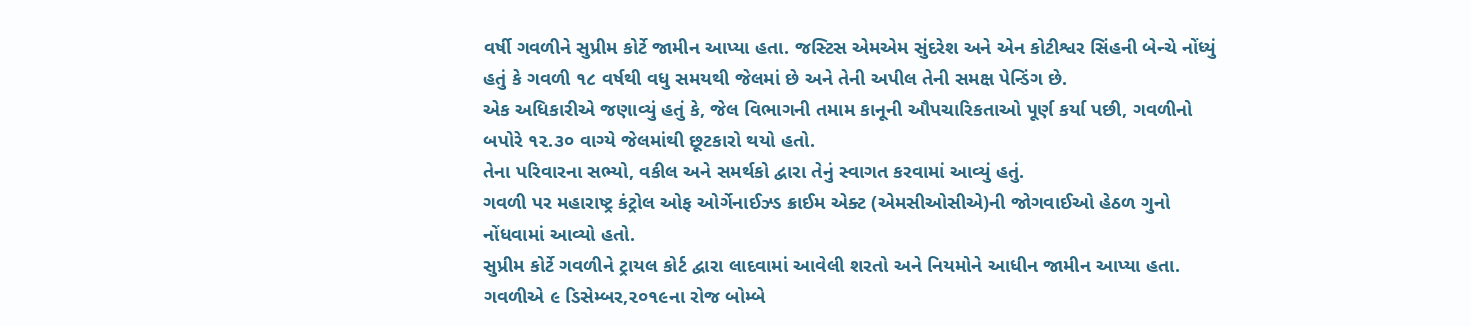વર્ષી ગવળીને સુપ્રીમ કોર્ટે જામીન આપ્યા હતા. જસ્ટિસ એમએમ સુંદરેશ અને એન કોટીશ્વર સિંહની બેન્ચે નોંધ્યું હતું કે ગવળી ૧૮ વર્ષથી વધુ સમયથી જેલમાં છે અને તેની અપીલ તેની સમક્ષ પેન્ડિંગ છે.
એક અધિકારીએ જણાવ્યું હતું કે, જેલ વિભાગની તમામ કાનૂની ઔપચારિકતાઓ પૂર્ણ કર્યા પછી, ગવળીનો બપોરે ૧૨.૩૦ વાગ્યે જેલમાંથી છૂટકારો થયો હતો.
તેના પરિવારના સભ્યો, વકીલ અને સમર્થકો દ્વારા તેનું સ્વાગત કરવામાં આવ્યું હતું.
ગવળી પર મહારાષ્ટ્ર કંટ્રોલ ઓફ ઓર્ગેનાઈઝ્ડ ક્રાઈમ એક્ટ (એમસીઓસીએ)ની જોગવાઈઓ હેઠળ ગુનો નોંધવામાં આવ્યો હતો.
સુપ્રીમ કોર્ટે ગવળીને ટ્રાયલ કોર્ટ દ્વારા લાદવામાં આવેલી શરતો અને નિયમોને આધીન જામીન આપ્યા હતા.
ગવળીએ ૯ ડિસેમ્બર,૨૦૧૯ના રોજ બોમ્બે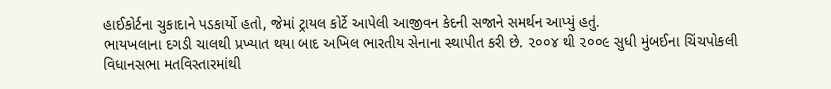હાઈકોર્ટના ચુકાદાને પડકાર્યો હતો, જેમાં ટ્રાયલ કોર્ટે આપેલી આજીવન કેદની સજાને સમર્થન આપ્યું હતું.
ભાયખલાના દગડી ચાલથી પ્રખ્યાત થયા બાદ અખિલ ભારતીય સેનાના સ્થાપીત કરી છે. ૨૦૦૪ થી ૨૦૦૯ સુધી મુંબઈના ચિંચપોકલી વિધાનસભા મતવિસ્તારમાંથી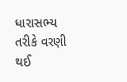ધારાસભ્ય તરીકે વરણી થઈ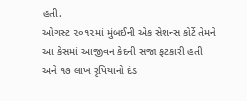હતી.
ઓગસ્ટ ૨૦૧૨માં મુંબઈની એક સેશન્સ કોર્ટે તેમને આ કેસમાં આજીવન કેદની સજા ફટકારી હતી અને ૧૭ લાખ રૃપિયાનો દંડ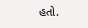હતો.